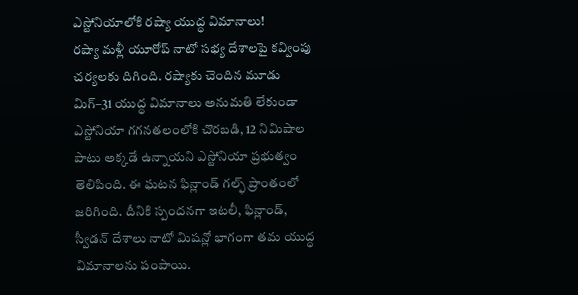ఎస్టోనియాలోకి రష్యా యుద్ధ విమానాలు!
రష్యా మళ్లీ యూరోప్ నాటో సభ్య దేశాలపై కవ్వింపు చర్యలకు దిగింది. రష్యాకు చెందిన మూడు మిగ్–31 యుద్ధ విమానాలు అనుమతి లేకుండా ఎస్టోనియా గగనతలంలోకి చొరబడి, 12 నిమిషాల పాటు అక్కడే ఉన్నాయని ఎస్టోనియా ప్రభుత్వం తెలిపింది. ఈ ఘటన ఫిన్లాండ్ గల్ఫ్ ప్రాంతంలో జరిగింది. దీనికి స్పందనగా ఇటలీ, ఫిన్లాండ్, స్వీడన్ దేశాలు నాటో మిషన్లో భాగంగా తమ యుద్ధ విమానాలను పంపాయి.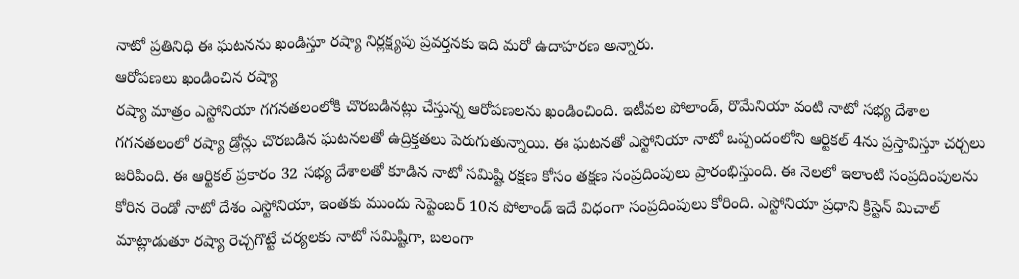నాటో ప్రతినిధి ఈ ఘటనను ఖండిస్తూ రష్యా నిర్లక్ష్యపు ప్రవర్తనకు ఇది మరో ఉదాహరణ అన్నారు.
ఆరోపణలు ఖండించిన రష్యా
రష్యా మాత్రం ఎస్టోనియా గగనతలంలోకి చొరబడినట్లు చేస్తున్న ఆరోపణలను ఖండించింది. ఇటీవల పోలాండ్, రొమేనియా వంటి నాటో సభ్య దేశాల గగనతలంలో రష్యా డ్రోన్లు చొరబడిన ఘటనలతో ఉద్రిక్తతలు పెరుగుతున్నాయి. ఈ ఘటనతో ఎస్టోనియా నాటో ఒప్పందంలోని ఆర్టికల్ 4ను ప్రస్తావిస్తూ చర్చలు జరిపింది. ఈ ఆర్టికల్ ప్రకారం 32 సభ్య దేశాలతో కూడిన నాటో సమిష్టి రక్షణ కోసం తక్షణ సంప్రదింపులు ప్రారంభిస్తుంది. ఈ నెలలో ఇలాంటి సంప్రదింపులను కోరిన రెండో నాటో దేశం ఎస్టోనియా, ఇంతకు ముందు సెప్టెంబర్ 10న పోలాండ్ ఇదే విధంగా సంప్రదింపులు కోరింది. ఎస్టోనియా ప్రధాని క్రిస్టెన్ మిచాల్ మాట్లాడుతూ రష్యా రెచ్చగొట్టే చర్యలకు నాటో సమిష్టిగా, బలంగా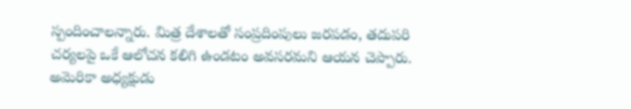స్పందించాలన్నారు. మిత్ర దేశాలతో సంప్రదింపులు జరపడం, తదుపరి చర్యలపై ఒకే ఆలోచన కలిగి ఉండటం అవసరమని ఆయన చెప్పారు.
అమెరికా అధ్యక్షుడు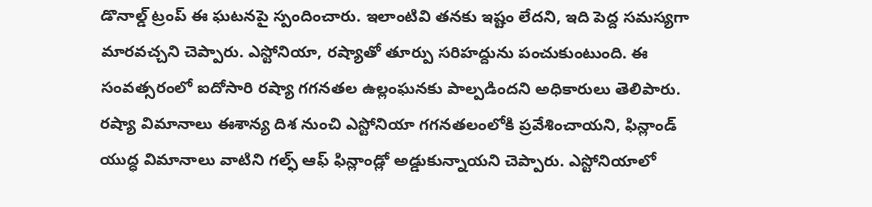డొనాల్డ్ ట్రంప్ ఈ ఘటనపై స్పందించారు. ఇలాంటివి తనకు ఇష్టం లేదని, ఇది పెద్ద సమస్యగా మారవచ్చని చెప్పారు. ఎస్టోనియా, రష్యాతో తూర్పు సరిహద్దును పంచుకుంటుంది. ఈ సంవత్సరంలో ఐదోసారి రష్యా గగనతల ఉల్లంఘనకు పాల్పడిందని అధికారులు తెలిపారు. రష్యా విమానాలు ఈశాన్య దిశ నుంచి ఎస్టోనియా గగనతలంలోకి ప్రవేశించాయని, ఫిన్లాండ్ యుద్ధ విమానాలు వాటిని గల్ఫ్ ఆఫ్ ఫిన్లాండ్లో అడ్డుకున్నాయని చెప్పారు. ఎస్టోనియాలో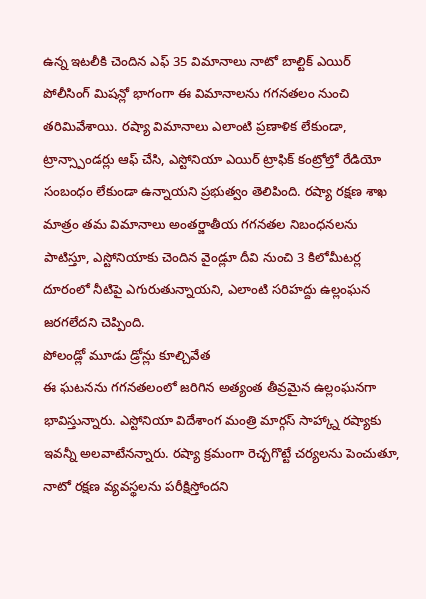ఉన్న ఇటలీకి చెందిన ఎఫ్ 35 విమానాలు నాటో బాల్టిక్ ఎయిర్ పోలీసింగ్ మిషన్లో భాగంగా ఈ విమానాలను గగనతలం నుంచి తరిమివేశాయి. రష్యా విమానాలు ఎలాంటి ప్రణాళిక లేకుండా, ట్రాన్స్పాండర్లు ఆఫ్ చేసి, ఎస్టోనియా ఎయిర్ ట్రాఫిక్ కంట్రోల్తో రేడియో సంబంధం లేకుండా ఉన్నాయని ప్రభుత్వం తెలిపింది. రష్యా రక్షణ శాఖ మాత్రం తమ విమానాలు అంతర్జాతీయ గగనతల నిబంధనలను పాటిస్తూ, ఎస్టోనియాకు చెందిన వైండ్లూ దీవి నుంచి 3 కిలోమీటర్ల దూరంలో నీటిపై ఎగురుతున్నాయని, ఎలాంటి సరిహద్దు ఉల్లంఘన జరగలేదని చెప్పింది.
పోలండ్లో మూడు డ్రోన్లు కూల్చివేత
ఈ ఘటనను గగనతలంలో జరిగిన అత్యంత తీవ్రమైన ఉల్లంఘనగా భావిస్తున్నారు. ఎస్టోనియా విదేశాంగ మంత్రి మార్గస్ సాహ్క్నా రష్యాకు ఇవన్నీ అలవాటేనన్నారు. రష్యా క్రమంగా రెచ్చగొట్టే చర్యలను పెంచుతూ, నాటో రక్షణ వ్యవస్థలను పరీక్షిస్తోందని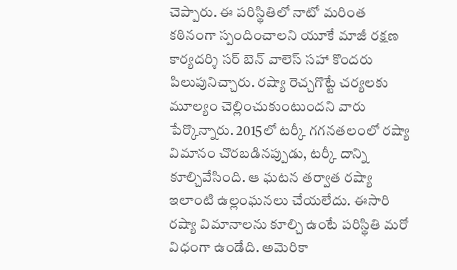చెప్పారు. ఈ పరిస్థితిలో నాటో మరింత కఠినంగా స్పందించాలని యూకే మాజీ రక్షణ కార్యదర్శి సర్ బెన్ వాలెస్ సహా కొందరు పిలుపునిచ్చారు. రష్యా రెచ్చగొట్టే చర్యలకు మూల్యం చెల్లించుకుంటుందని వారు పేర్కొన్నారు. 2015లో టర్కీ గగనతలంలో రష్యా విమానం చొరబడినప్పుడు, టర్కీ దాన్ని కూల్చివేసింది. ఆ ఘటన తర్వాత రష్యా ఇలాంటి ఉల్లంఘనలు చేయలేదు. ఈసారి రష్యా విమానాలను కూల్చి ఉంటే పరిస్థితి మరో విధంగా ఉండేది. అమెరికా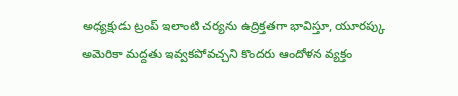అధ్యక్షుడు ట్రంప్ ఇలాంటి చర్యను ఉద్రిక్తతగా భావిస్తూ, యూరప్కు అమెరికా మద్దతు ఇవ్వకపోవచ్చని కొందరు ఆందోళన వ్యక్తం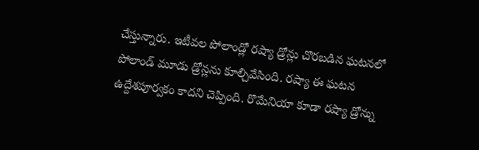చేస్తున్నారు. ఇటీవల పోలాండ్లో రష్యా డ్రోన్లు చొరబడిన ఘటనలో పోలాండ్ మూడు డ్రోన్లను కూల్చివేసింది. రష్యా ఈ ఘటన ఉద్దేశపూర్వకం కాదని చెప్పింది. రొమేనియా కూడా రష్యా డ్రోన్ను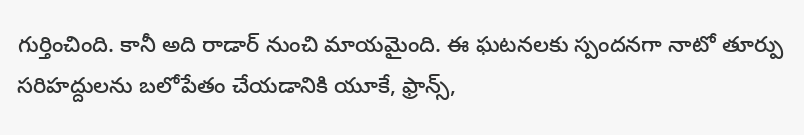గుర్తించింది. కానీ అది రాడార్ నుంచి మాయమైంది. ఈ ఘటనలకు స్పందనగా నాటో తూర్పు సరిహద్దులను బలోపేతం చేయడానికి యూకే, ఫ్రాన్స్,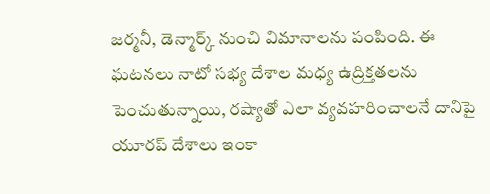జర్మనీ, డెన్మార్క్ నుంచి విమానాలను పంపింది. ఈ ఘటనలు నాటో సభ్య దేశాల మధ్య ఉద్రిక్తతలను పెంచుతున్నాయి, రష్యాతో ఎలా వ్యవహరించాలనే దానిపై యూరప్ దేశాలు ఇంకా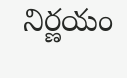నిర్ణయం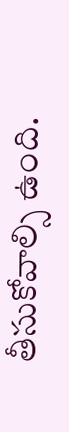తీసుకోవాల్సి ఉంది.